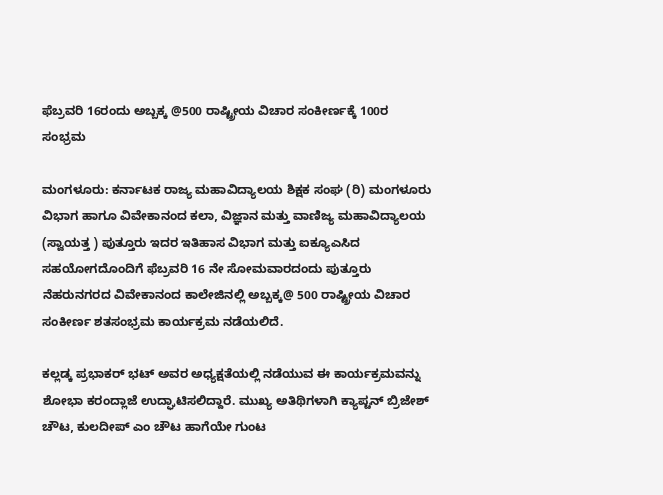ಫೆಬ್ರವರಿ 16ರಂದು ಅಬ್ಬಕ್ಕ @500 ರಾಷ್ಟ್ರೀಯ ವಿಚಾರ ಸಂಕೀರ್ಣಕ್ಕೆ 100ರ ಸಂಭ್ರಮ

ಮಂಗಳೂರು: ಕರ್ನಾಟಕ ರಾಜ್ಯ ಮಹಾವಿದ್ಯಾಲಯ ಶಿಕ್ಷಕ ಸಂಘ (ರಿ) ಮಂಗಳೂರು ವಿಭಾಗ ಹಾಗೂ ವಿವೇಕಾನಂದ ಕಲಾ, ವಿಜ್ಞಾನ ಮತ್ತು ವಾಣಿಜ್ಯ ಮಹಾವಿದ್ಯಾಲಯ (ಸ್ವಾಯತ್ತ ) ಪುತ್ತೂರು ಇದರ ಇತಿಹಾಸ ವಿಭಾಗ ಮತ್ತು ಐಕ್ಯೂಎಸಿದ ಸಹಯೋಗದೊಂದಿಗೆ ಫೆಬ್ರವರಿ 16 ನೇ ಸೋಮವಾರದಂದು ಪುತ್ತೂರು ನೆಹರುನಗರದ ವಿವೇಕಾನಂದ ಕಾಲೇಜಿನಲ್ಲಿ ಅಬ್ಬಕ್ಕ@ 500 ರಾಷ್ಟ್ರೀಯ ವಿಚಾರ ಸಂಕೀರ್ಣ ಶತಸಂಭ್ರಮ ಕಾರ್ಯಕ್ರಮ ನಡೆಯಲಿದೆ.

ಕಲ್ಲಡ್ಕ ಪ್ರಭಾಕರ್ ಭಟ್ ಅವರ ಅಧ್ಯಕ್ಷತೆಯಲ್ಲಿ ನಡೆಯುವ ಈ ಕಾರ್ಯಕ್ರಮವನ್ನು ಶೋಭಾ ಕರಂದ್ಲಾಜೆ ಉದ್ಘಾಟಿಸಲಿದ್ದಾರೆ. ಮುಖ್ಯ ಅತಿಥಿಗಳಾಗಿ ಕ್ಯಾಪ್ಟನ್ ಬ್ರಿಜೇಶ್ ಚೌಟ, ಕುಲದೀಪ್ ಎಂ ಚೌಟ ಹಾಗೆಯೇ ಗುಂಟ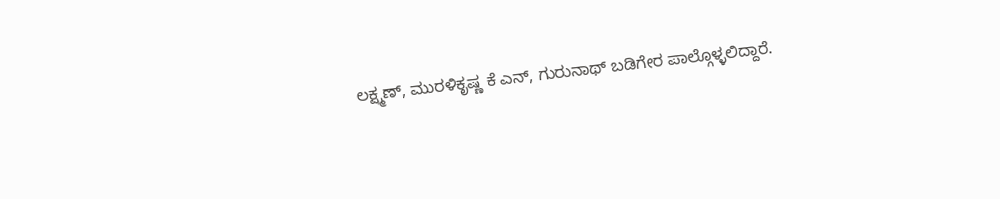ಲಕ್ಷ್ಮಣ್, ಮುರಳಿಕೃಷ್ಣ ಕೆ ಎನ್, ಗುರುನಾಥ್ ಬಡಿಗೇರ ಪಾಲ್ಗೊಳ್ಳಲಿದ್ದಾರೆ.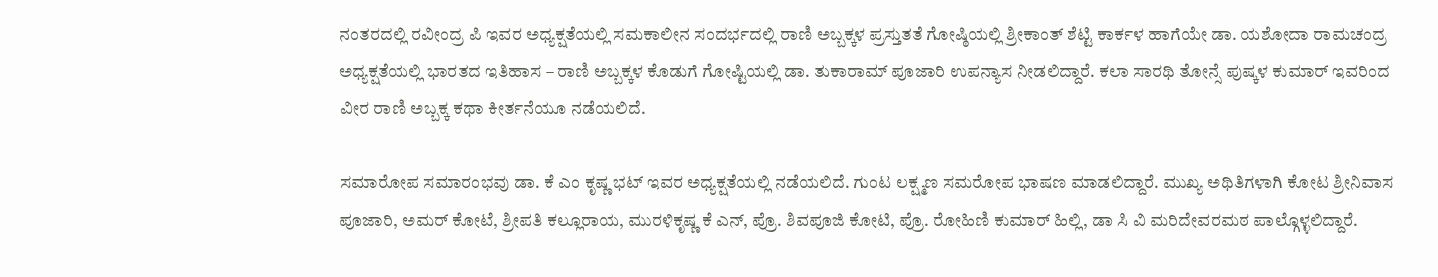ನಂತರದಲ್ಲಿ ರವೀಂದ್ರ ಪಿ ಇವರ ಅಧ್ಯಕ್ಷತೆಯಲ್ಲಿ ಸಮಕಾಲೀನ ಸಂದರ್ಭದಲ್ಲಿ ರಾಣಿ ಅಬ್ಬಕ್ಕಳ ಪ್ರಸ್ತುತತೆ ಗೋಷ್ಠಿಯಲ್ಲಿ ಶ್ರೀಕಾಂತ್ ಶೆಟ್ಟಿ ಕಾರ್ಕಳ ಹಾಗೆಯೇ ಡಾ. ಯಶೋದಾ ರಾಮಚಂದ್ರ ಅಧ್ಯಕ್ಷತೆಯಲ್ಲಿ ಭಾರತದ ಇತಿಹಾಸ – ರಾಣಿ ಅಬ್ಬಕ್ಕಳ ಕೊಡುಗೆ ಗೋಷ್ಟಿಯಲ್ಲಿ ಡಾ. ತುಕಾರಾಮ್ ಪೂಜಾರಿ ಉಪನ್ಯಾಸ ನೀಡಲಿದ್ದಾರೆ. ಕಲಾ ಸಾರಥಿ ತೋನ್ಸೆ ಪುಷ್ಕಳ ಕುಮಾರ್‌ ಇವರಿಂದ ವೀರ ರಾಣಿ ಅಬ್ಬಕ್ಕ ಕಥಾ ಕೀರ್ತನೆಯೂ ನಡೆಯಲಿದೆ.

ಸಮಾರೋಪ ಸಮಾರಂಭವು ಡಾ. ಕೆ ಎಂ ಕೃಷ್ಣ ಭಟ್ ಇವರ ಅಧ್ಯಕ್ಷತೆಯಲ್ಲಿ ನಡೆಯಲಿದೆ. ಗುಂಟ ಲಕ್ಷ್ಮಣ ಸಮರೋಪ ಭಾಷಣ ಮಾಡಲಿದ್ದಾರೆ. ಮುಖ್ಯ ಅಥಿತಿಗಳಾಗಿ ಕೋಟ ಶ್ರೀನಿವಾಸ ಪೂಜಾರಿ, ಅಮರ್ ಕೋಟೆ, ಶ್ರೀಪತಿ ಕಲ್ಲೂರಾಯ, ಮುರಳಿಕೃಷ್ಣ ಕೆ ಎನ್, ಪ್ರೊ. ಶಿವಪೂಜಿ ಕೋಟಿ, ಪ್ರೊ. ರೋಹಿಣಿ ಕುಮಾರ್ ಹಿಲ್ಲಿ, ಡಾ ಸಿ ವಿ ಮರಿದೇವರಮಠ ಪಾಲ್ಗೊಳ್ಳಲಿದ್ದಾರೆ.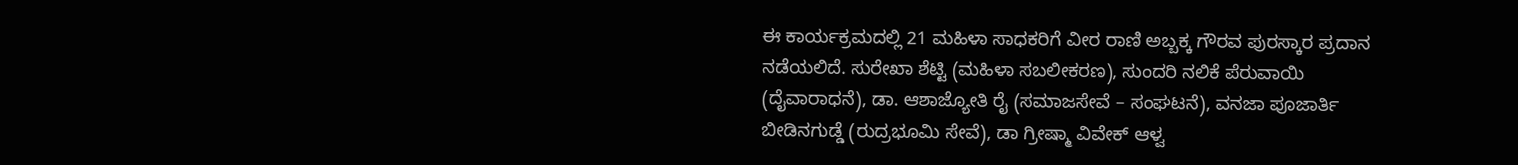ಈ ಕಾರ್ಯಕ್ರಮದಲ್ಲಿ 21 ಮಹಿಳಾ ಸಾಧಕರಿಗೆ ವೀರ ರಾಣಿ ಅಬ್ಬಕ್ಕ ಗೌರವ ಪುರಸ್ಕಾರ ಪ್ರದಾನ ನಡೆಯಲಿದೆ. ಸುರೇಖಾ ಶೆಟ್ಟಿ (ಮಹಿಳಾ ಸಬಲೀಕರಣ), ಸುಂದರಿ ನಲಿಕೆ ಪೆರುವಾಯಿ (ದೈವಾರಾಧನೆ), ಡಾ. ಆಶಾಜ್ಯೋತಿ ರೈ (ಸಮಾಜಸೇವೆ – ಸಂಘಟನೆ), ವನಜಾ ಪೂಜಾರ್ತಿ ಬೀಡಿನಗುಡ್ಡೆ (ರುದ್ರಭೂಮಿ ಸೇವೆ), ಡಾ ಗ್ರೀಷ್ಮಾ ವಿವೇಕ್ ಆಳ್ವ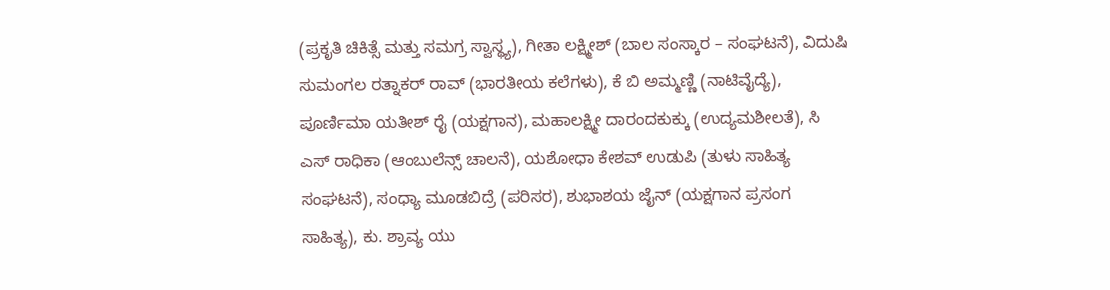(ಪ್ರಕೃತಿ ಚಿಕಿತ್ಸೆ ಮತ್ತು ಸಮಗ್ರ ಸ್ವಾಸ್ಥ್ಯ), ಗೀತಾ ಲಕ್ಷ್ಮೀಶ್ (ಬಾಲ ಸಂಸ್ಕಾರ – ಸಂಘಟನೆ), ವಿದುಷಿ ಸುಮಂಗಲ ರತ್ನಾಕರ್ ರಾವ್ (ಭಾರತೀಯ ಕಲೆಗಳು), ಕೆ ಬಿ ಅಮ್ಮಣ್ಣಿ (ನಾಟಿವೈದ್ಯೆ), ಪೂರ್ಣಿಮಾ ಯತೀಶ್ ರೈ (ಯಕ್ಷಗಾನ), ಮಹಾಲಕ್ಷ್ಮೀ ದಾರಂದಕುಕ್ಕು (ಉದ್ಯಮಶೀಲತೆ), ಸಿ ಎಸ್ ರಾಧಿಕಾ (ಆಂಬುಲೆನ್ಸ್ ಚಾಲನೆ), ಯಶೋಧಾ ಕೇಶವ್ ಉಡುಪಿ (ತುಳು ಸಾಹಿತ್ಯ ಸಂಘಟನೆ), ಸಂಧ್ಯಾ ಮೂಡಬಿದ್ರೆ (ಪರಿಸರ), ಶುಭಾಶಯ ಜೈನ್ (ಯಕ್ಷಗಾನ ಪ್ರಸಂಗ ಸಾಹಿತ್ಯ), ಕು. ಶ್ರಾವ್ಯ ಯು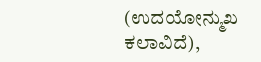(ಉದಯೋನ್ಮುಖ ಕಲಾವಿದೆ),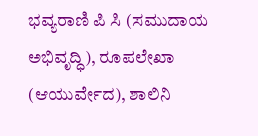ಭವ್ಯರಾಣಿ ಪಿ ಸಿ (ಸಮುದಾಯ ಅಭಿವೃದ್ಧಿ), ರೂಪಲೇಖಾ (ಆಯುರ್ವೇದ), ಶಾಲಿನಿ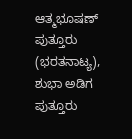ಆತ್ಮಭೂಷಣ್ ಪುತ್ತೂರು (ಭರತನಾಟ್ಯ), ಶುಭಾ ಅಡಿಗ ಪುತ್ತೂರು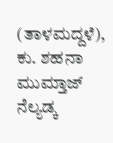(ತಾಳಮದ್ದಳೆ), ಕು. ಶಹನಾ ಮುಮ್ತಾಜ್ ನೆಲ್ಯಡ್ಕ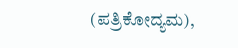(ಪತ್ರಿಕೋದ್ಯಮ),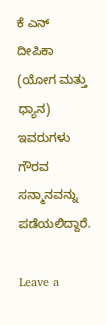ಕೆ ಎನ್ ದೀಪಿಕಾ (ಯೋಗ ಮತ್ತು ಧ್ಯಾನ) ಇವರುಗಳು ಗೌರವ ಸನ್ಮಾನವನ್ನು ಪಡೆಯಲಿದ್ದಾರೆ.

Leave a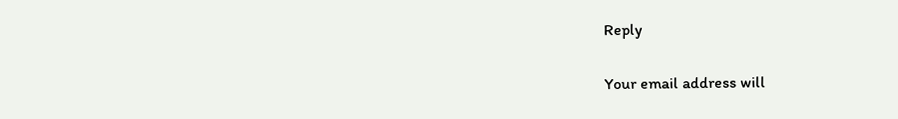Reply

Your email address will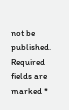not be published. Required fields are marked *